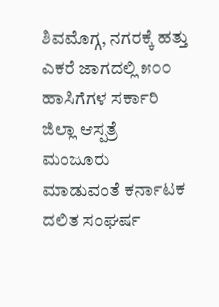ಶಿವಮೊಗ್ಗ, ನಗರಕ್ಕೆ ಹತ್ತು ಎಕರೆ ಜಾಗದಲ್ಲಿ ೫೦೦ ಹಾಸಿಗೆಗಳ ಸರ್ಕಾರಿ ಜಿಲ್ಲಾ ಆಸ್ಪತ್ರೆ ಮಂಜೂರು ಮಾಡುವಂತೆ ಕರ್ನಾಟಕ ದಲಿತ ಸಂಘರ್ಷ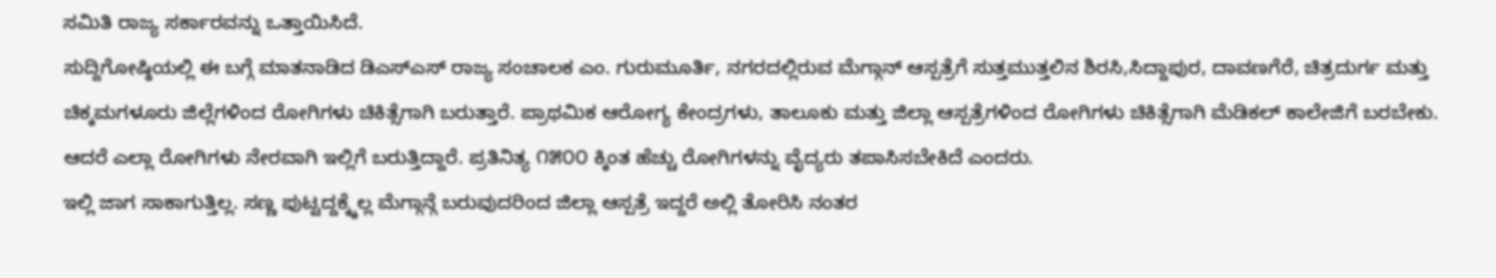ಸಮಿತಿ ರಾಜ್ಯ ಸರ್ಕಾರವನ್ನು ಒತ್ತಾಯಿಸಿದೆ.
ಸುದ್ದಿಗೋಷ್ಠಿಯಲ್ಲಿ ಈ ಬಗ್ಗೆ ಮಾತನಾಡಿದ ಡಿಎಸ್ಎಸ್ ರಾಜ್ಯ ಸಂಚಾಲಕ ಎಂ. ಗುರುಮೂರ್ತಿ, ನಗರದಲ್ಲಿರುವ ಮೆಗ್ಗಾನ್ ಆಸ್ಪತ್ರೆಗೆ ಸುತ್ತಮುತ್ತಲಿನ ಶಿರಸಿ,ಸಿದ್ದಾಪುರ, ದಾವಣಗೆರೆ, ಚಿತ್ರದುರ್ಗ ಮತ್ತು ಚಿಕ್ಕಮಗಳೂರು ಜಿಲ್ಲೆಗಳಿಂದ ರೋಗಿಗಳು ಚಿಕಿತ್ಸೆಗಾಗಿ ಬರುತ್ತಾರೆ. ಪ್ರಾಥಮಿಕ ಆರೋಗ್ಯ ಕೇಂದ್ರಗಳು, ತಾಲೂಕು ಮತ್ತು ಜಿಲ್ಲಾ ಆಸ್ಪತ್ರೆಗಳಿಂದ ರೋಗಿಗಳು ಚಿಕಿತ್ಸೆಗಾಗಿ ಮೆಡಿಕಲ್ ಕಾಲೇಜಿಗೆ ಬರಬೇಕು. ಆದರೆ ಎಲ್ಲಾ ರೋಗಿಗಳು ನೇರವಾಗಿ ಇಲ್ಲಿಗೆ ಬರುತ್ತಿದ್ದಾರೆ. ಪ್ರತಿನಿತ್ಯ ೧೫೦೦ ಕ್ಕಿಂತ ಹೆಚ್ಚು ರೋಗಿಗಳನ್ನು ವೈದ್ಯರು ತಪಾಸಿಸಬೇಕಿದೆ ಎಂದರು.
ಇಲ್ಲಿ ಜಾಗ ಸಾಕಾಗುತ್ತಿಲ್ಲ. ಸಣ್ಣ ಪುಟ್ಟದ್ದಕ್ಕ್ಕೆಲ್ಲ ಮೆಗ್ಗಾನ್ಗೆ ಬರುವುದರಿಂದ ಜಿಲ್ಲಾ ಆಸ್ಪತ್ರೆ ಇದ್ದರೆ ಅಲ್ಲಿ ತೋರಿಸಿ ನಂತರ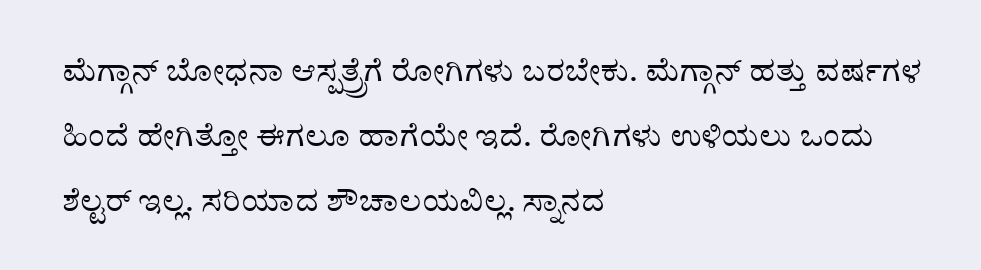ಮೆಗ್ಗಾನ್ ಬೋಧನಾ ಆಸ್ಪತ್ರ್ರೆಗೆ ರೋಗಿಗಳು ಬರಬೇಕು. ಮೆಗ್ಗಾನ್ ಹತ್ತು ವರ್ಷಗಳ ಹಿಂದೆ ಹೇಗಿತ್ತೋ ಈಗಲೂ ಹಾಗೆಯೇ ಇದೆ. ರೋಗಿಗಳು ಉಳಿಯಲು ಒಂದು ಶೆಲ್ಟರ್ ಇಲ್ಲ. ಸರಿಯಾದ ಶೌಚಾಲಯವಿಲ್ಲ. ಸ್ನಾನದ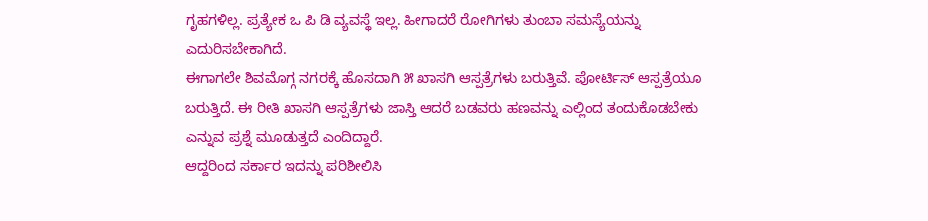ಗೃಹಗಳಿಲ್ಲ. ಪ್ರತ್ಯೇಕ ಒ ಪಿ ಡಿ ವ್ಯವಸ್ಥೆ ಇಲ್ಲ. ಹೀಗಾದರೆ ರೋಗಿಗಳು ತುಂಬಾ ಸಮಸ್ಯೆಯನ್ನು ಎದುರಿಸಬೇಕಾಗಿದೆ.
ಈಗಾಗಲೇ ಶಿವಮೊಗ್ಗ ನಗರಕ್ಕೆ ಹೊಸದಾಗಿ ೫ ಖಾಸಗಿ ಆಸ್ಪತ್ರೆಗಳು ಬರುತ್ತಿವೆ. ಪೋರ್ಟಿಸ್ ಆಸ್ಪತ್ರೆಯೂ ಬರುತ್ತಿದೆ. ಈ ರೀತಿ ಖಾಸಗಿ ಆಸ್ಪತ್ರೆಗಳು ಜಾಸ್ತಿ ಆದರೆ ಬಡವರು ಹಣವನ್ನು ಎಲ್ಲಿಂದ ತಂದುಕೊಡಬೇಕು ಎನ್ನುವ ಪ್ರಶ್ನೆ ಮೂಡುತ್ತದೆ ಎಂದಿದ್ದಾರೆ.
ಆದ್ದರಿಂದ ಸರ್ಕಾರ ಇದನ್ನು ಪರಿಶೀಲಿಸಿ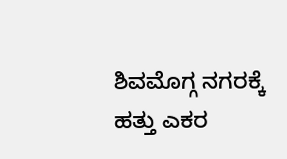ಶಿವಮೊಗ್ಗ ನಗರಕ್ಕೆ ಹತ್ತು ಎಕರ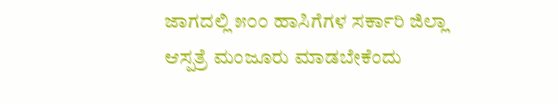ಜಾಗದಲ್ಲಿ ೫೦೦ ಹಾಸಿಗೆಗಳ ಸರ್ಕಾರಿ ಜಿಲ್ಲಾ ಆಸ್ಪತ್ರೆ ಮಂಜೂರು ಮಾಡಬೇಕೆಂದು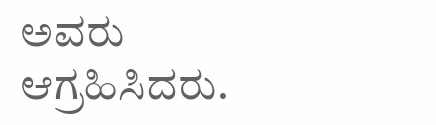ಅವರು ಆಗ್ರಹಿಸಿದರು.